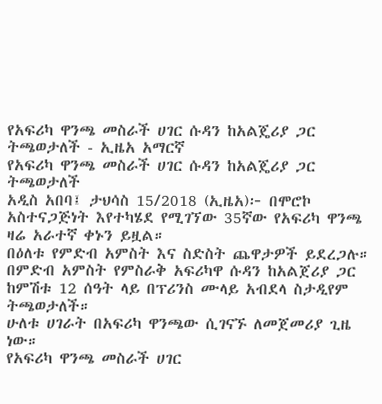የአፍሪካ ዋንጫ መስራች ሀገር ሱዳን ከአልጄሪያ ጋር ትጫወታለች - ኢዜአ አማርኛ
የአፍሪካ ዋንጫ መስራች ሀገር ሱዳን ከአልጄሪያ ጋር ትጫወታለች
አዲስ አበባ፤ ታህሳስ 15/2018 (ኢዜአ)፦ በሞሮኮ አስተናጋጅነት እየተካሄደ የሚገኘው 35ኛው የአፍሪካ ዋንጫ ዛሬ አራተኛ ቀኑን ይዟል።
በዕለቱ የምድብ አምስት እና ስድስት ጨዋታዎች ይደረጋሉ።
በምድብ አምስት የምስራቅ አፍሪካዋ ሱዳን ከአልጀሪያ ጋር ከምሽቱ 12 ሰዓት ላይ በፕሪንስ ሙላይ አብደላ ስታዲየም ትጫወታለች።
ሁለቱ ሀገራት በአፍሪካ ዋንጫው ሲገናኙ ለመጀመሪያ ጊዜ ነው።
የአፍሪካ ዋንጫ መስራች ሀገር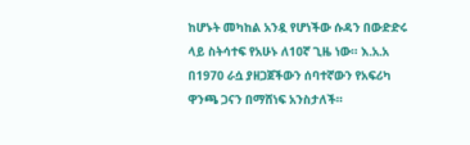ከሆኑት መካከል አንዷ የሆነችው ሱዳን በውድድሩ ላይ ስትሳተፍ የአሁኑ ለ10ኛ ጊዜ ነው። እ.አ.አ በ1970 ራሷ ያዘጋጀችውን ሰባተኛውን የአፍሪካ ዋንጫ ጋናን በማሸነፍ አንስታለች።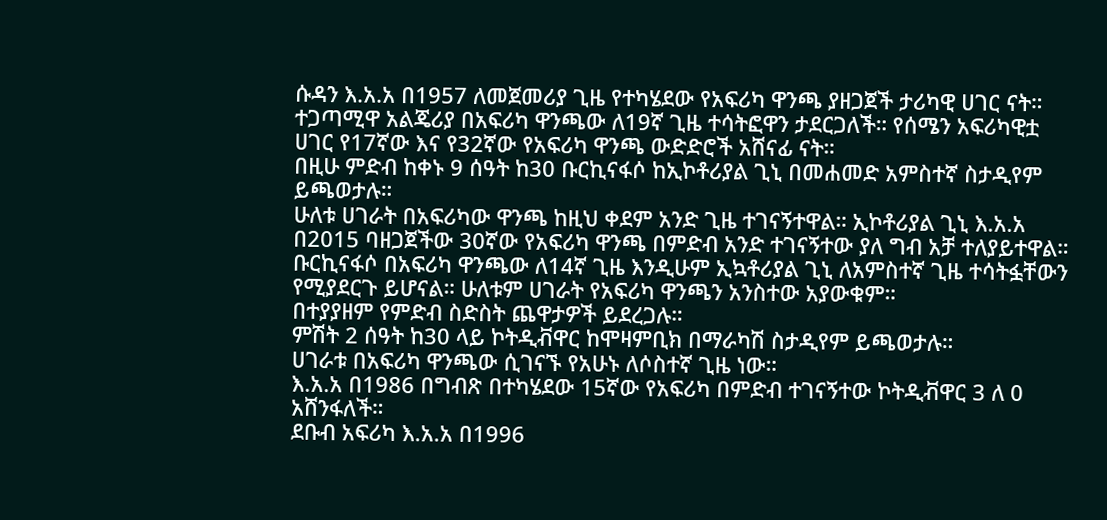ሱዳን እ.አ.አ በ1957 ለመጀመሪያ ጊዜ የተካሄደው የአፍሪካ ዋንጫ ያዘጋጀች ታሪካዊ ሀገር ናት።
ተጋጣሚዋ አልጄሪያ በአፍሪካ ዋንጫው ለ19ኛ ጊዜ ተሳትፎዋን ታደርጋለች። የሰሜን አፍሪካዊቷ ሀገር የ17ኛው እና የ32ኛው የአፍሪካ ዋንጫ ውድድሮች አሸናፊ ናት።
በዚሁ ምድብ ከቀኑ 9 ሰዓት ከ30 ቡርኪናፋሶ ከኢኮቶሪያል ጊኒ በመሐመድ አምስተኛ ስታዲየም ይጫወታሉ።
ሁለቱ ሀገራት በአፍሪካው ዋንጫ ከዚህ ቀደም አንድ ጊዜ ተገናኝተዋል። ኢኮቶሪያል ጊኒ እ.አ.አ በ2015 ባዘጋጀችው 30ኛው የአፍሪካ ዋንጫ በምድብ አንድ ተገናኝተው ያለ ግብ አቻ ተለያይተዋል።
ቡርኪናፋሶ በአፍሪካ ዋንጫው ለ14ኛ ጊዜ እንዲሁም ኢኳቶሪያል ጊኒ ለአምስተኛ ጊዜ ተሳትፏቸውን የሚያደርጉ ይሆናል። ሁለቱም ሀገራት የአፍሪካ ዋንጫን አንስተው አያውቁም።
በተያያዘም የምድብ ስድስት ጨዋታዎች ይደረጋሉ።
ምሽት 2 ሰዓት ከ30 ላይ ኮትዲቭዋር ከሞዛምቢክ በማራካሽ ስታዲየም ይጫወታሉ።
ሀገራቱ በአፍሪካ ዋንጫው ሲገናኙ የአሁኑ ለሶስተኛ ጊዜ ነው።
እ.አ.አ በ1986 በግብጽ በተካሄደው 15ኛው የአፍሪካ በምድብ ተገናኝተው ኮትዲቭዋር 3 ለ 0 አሸንፋለች።
ደቡብ አፍሪካ እ.አ.አ በ1996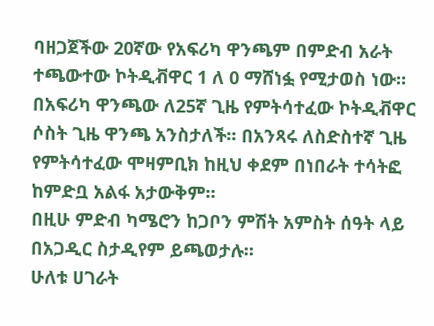ባዘጋጀችው 20ኛው የአፍሪካ ዋንጫም በምድብ አራት ተጫውተው ኮትዲቭዋር 1 ለ 0 ማሸነፏ የሚታወስ ነው።
በአፍሪካ ዋንጫው ለ25ኛ ጊዜ የምትሳተፈው ኮትዲቭዋር ሶስት ጊዜ ዋንጫ አንስታለች። በአንጻሩ ለስድስተኛ ጊዜ የምትሳተፈው ሞዛምቢክ ከዚህ ቀደም በነበራት ተሳትፎ ከምድቧ አልፋ አታውቅም።
በዚሁ ምድብ ካሜሮን ከጋቦን ምሽት አምስት ሰዓት ላይ በአጋዲር ስታዲየም ይጫወታሉ።
ሁለቱ ሀገራት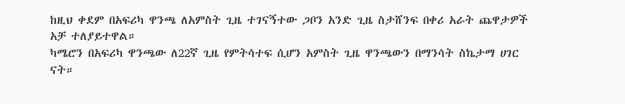ከዚህ ቀደም በአፍሪካ ዋንጫ ለአምስት ጊዜ ተገናኝተው ጋቦን አንድ ጊዜ ስታሸንፍ በቀሪ አራት ጨዋታዎች አቻ ተለያይተዋል።
ካሜሮን በአፍሪካ ዋንጫው ለ22ኛ ጊዜ የምትሳተፍ ሲሆን አምስት ጊዜ ዋንጫውን በማንሳት ስኬታማ ሀገር ናት።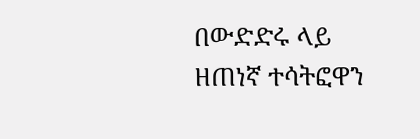በውድድሩ ላይ ዘጠነኛ ተሳትፎዋን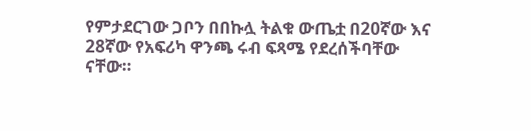የምታደርገው ጋቦን በበኩሏ ትልቁ ውጤቷ በ20ኛው እና 28ኛው የአፍሪካ ዋንጫ ሩብ ፍጻሜ የደረሰችባቸው ናቸው።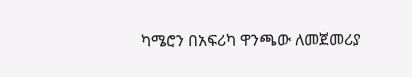ካሜሮን በአፍሪካ ዋንጫው ለመጀመሪያ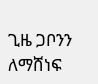ጊዜ ጋቦንን ለማሸነፍ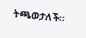ትጫወታለች።